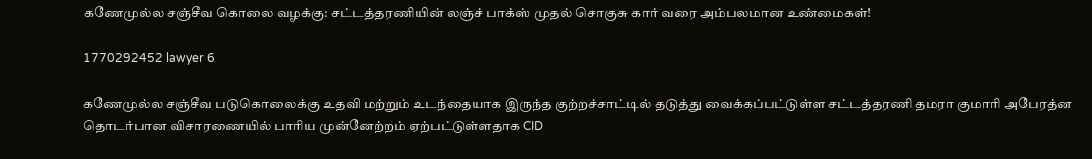கணேமுல்ல சஞ்சீவ கொலை வழக்கு: சட்டத்தரணியின் லஞ்ச் பாக்ஸ் முதல் சொகுசு கார் வரை அம்பலமான உண்மைகள்!

1770292452 lawyer 6

கணேமுல்ல சஞ்சீவ படுகொலைக்கு உதவி மற்றும் உடந்தையாக இருந்த குற்றச்சாட்டில் தடுத்து வைக்கப்பட்டுள்ள சட்டத்தரணி தமரா குமாரி அபேரத்ன தொடர்பான விசாரணையில் பாரிய முன்னேற்றம் ஏற்பட்டுள்ளதாக CID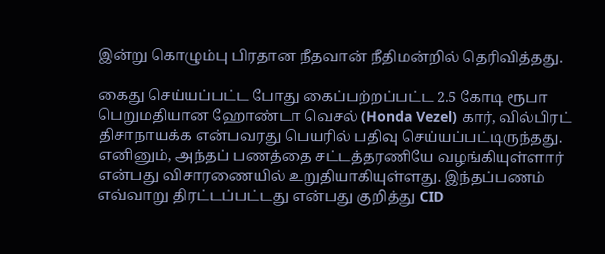இன்று கொழும்பு பிரதான நீதவான் நீதிமன்றில் தெரிவித்தது.

கைது செய்யப்பட்ட போது கைப்பற்றப்பட்ட 2.5 கோடி ரூபா பெறுமதியான ஹோண்டா வெசல் (Honda Vezel) கார், வில்பிரட் திசாநாயக்க என்பவரது பெயரில் பதிவு செய்யப்பட்டிருந்தது. எனினும், அந்தப் பணத்தை சட்டத்தரணியே வழங்கியுள்ளார் என்பது விசாரணையில் உறுதியாகியுள்ளது. இந்தப்பணம் எவ்வாறு திரட்டப்பட்டது என்பது குறித்து CID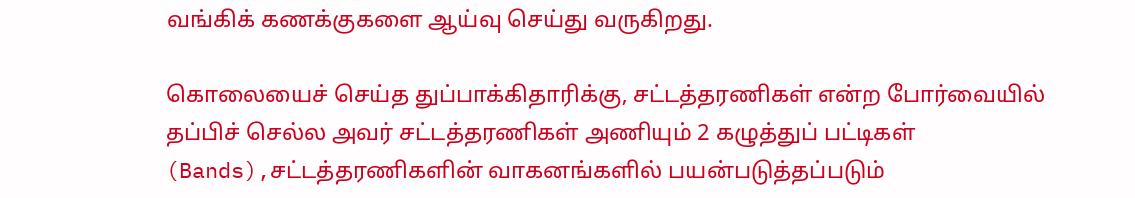வங்கிக் கணக்குகளை ஆய்வு செய்து வருகிறது.

கொலையைச் செய்த துப்பாக்கிதாரிக்கு, சட்டத்தரணிகள் என்ற போர்வையில் தப்பிச் செல்ல அவர் சட்டத்தரணிகள் அணியும் 2 கழுத்துப் பட்டிகள் (Bands),சட்டத்தரணிகளின் வாகனங்களில் பயன்படுத்தப்படும்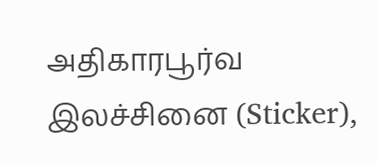அதிகாரபூர்வ இலச்சினை (Sticker),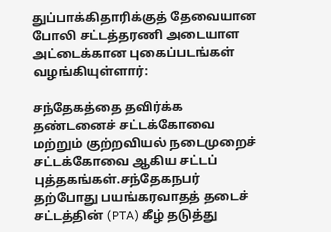துப்பாக்கிதாரிக்குத் தேவையான போலி சட்டத்தரணி அடையாள அட்டைக்கான புகைப்படங்கள் வழங்கியுள்ளார்:

சந்தேகத்தை தவிர்க்க தண்டனைச் சட்டக்கோவை மற்றும் குற்றவியல் நடைமுறைச் சட்டக்கோவை ஆகிய சட்டப் புத்தகங்கள்.சந்தேகநபர் தற்போது பயங்கரவாதத் தடைச் சட்டத்தின் (PTA) கீழ் தடுத்து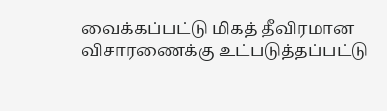வைக்கப்பட்டு மிகத் தீவிரமான விசாரணைக்கு உட்படுத்தப்பட்டு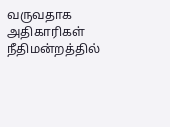வருவதாக அதிகாரிகள் நீதிமன்றத்தில்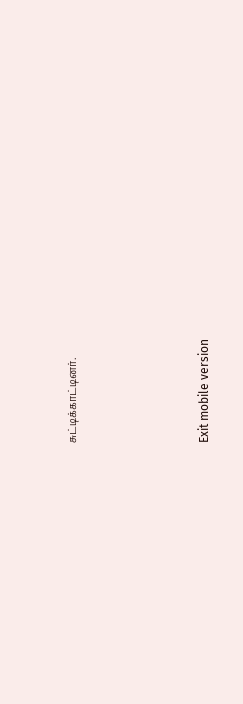சுட்டிக்காட்டினர்.





Exit mobile version